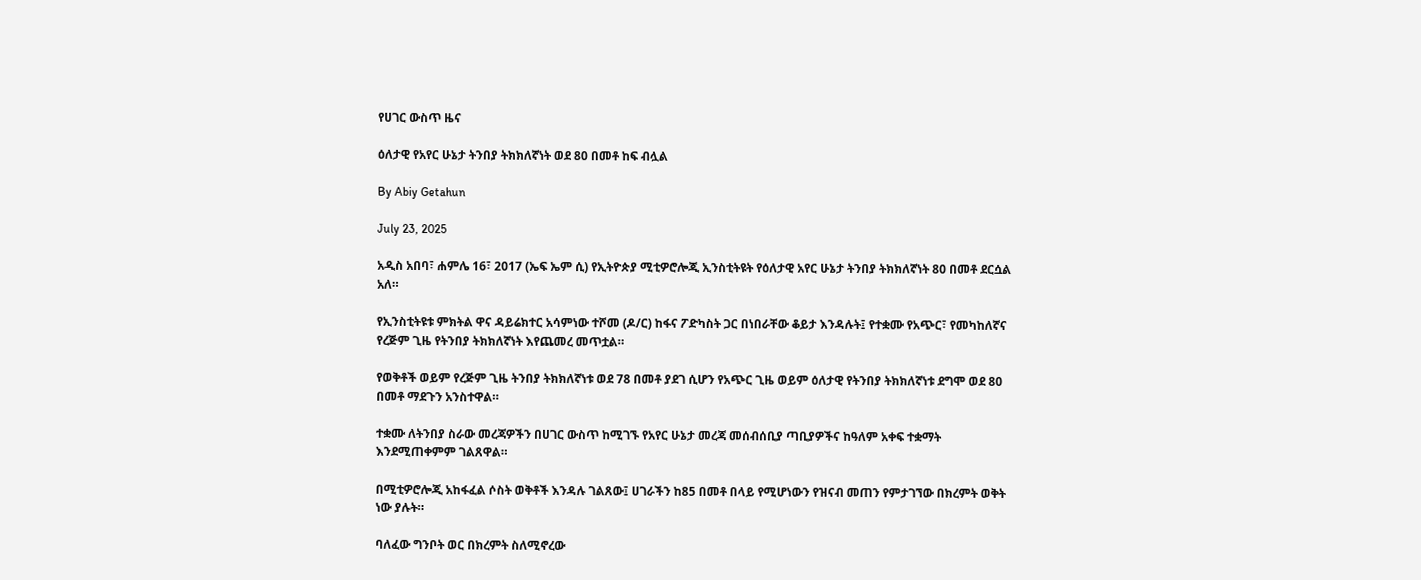የሀገር ውስጥ ዜና

ዕለታዊ የአየር ሁኔታ ትንበያ ትክክለኛነት ወደ 80 በመቶ ከፍ ብሏል

By Abiy Getahun

July 23, 2025

አዲስ አበባ፣ ሐምሌ 16፣ 2017 (ኤፍ ኤም ሲ) የኢትዮጵያ ሚቲዎሮሎጂ ኢንስቲትዩት የዕለታዊ አየር ሁኔታ ትንበያ ትክክለኛነት 80 በመቶ ደርሷል አለ።

የኢንስቲትዩቱ ምክትል ዋና ዳይሬክተር አሳምነው ተሾመ (ዶ/ር) ከፋና ፖድካስት ጋር በነበራቸው ቆይታ እንዳሉት፤ የተቋሙ የአጭር፣ የመካከለኛና የረጅም ጊዜ የትንበያ ትክክለኛነት እየጨመረ መጥቷል።

የወቅቶች ወይም የረጅም ጊዜ ትንበያ ትክክለኛነቱ ወደ 78 በመቶ ያደገ ሲሆን የአጭር ጊዜ ወይም ዕለታዊ የትንበያ ትክክለኛነቱ ደግሞ ወደ 80 በመቶ ማደጉን አንስተዋል።

ተቋሙ ለትንበያ ስራው መረጃዎችን በሀገር ውስጥ ከሚገኙ የአየር ሁኔታ መረጃ መሰብሰቢያ ጣቢያዎችና ከዓለም አቀፍ ተቋማት እንደሚጠቀምም ገልጸዋል።

በሚቲዎሮሎጂ አከፋፈል ሶስት ወቅቶች እንዳሉ ገልጸው፤ ሀገራችን ከ85 በመቶ በላይ የሚሆነውን የዝናብ መጠን የምታገኘው በክረምት ወቅት ነው ያሉት።

ባለፈው ግንቦት ወር በክረምት ስለሚኖረው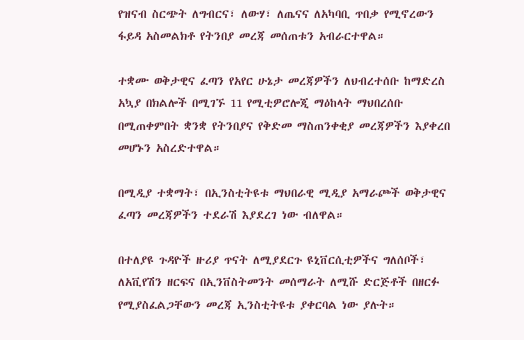የዝናብ ስርጭት ለግብርና፣ ለውሃ፣ ለጤናና ለአካባቢ ጥበቃ የሚኖረውን ፋይዳ አስመልክቶ የትንበያ መረጃ መሰጠቱን አብራርተዋል።

ተቋሙ ወቅታዊና ፈጣን የአየር ሁኔታ መረጃዎችን ለህብረተሰቡ ከማድረስ አኳያ በክልሎች በሚገኙ 11 የሚቲዎሮሎጂ ማዕከላት ማህበረሰቡ በሚጠቀምበት ቋንቋ የትንበያና የቅድመ ማስጠንቀቂያ መረጃዎችን እያቀረበ መሆኑን አስረድተዋል።

በሚዲያ ተቋማት፣ በኢንስቲትዩቱ ማህበራዊ ሚዲያ አማራጮች ወቅታዊና ፈጣን መረጃዎችን ተደራሽ እያደረገ ነው ብለዋል።

በተለያዩ ጉዳዮች ዙሪያ ጥናት ለሚያደርጉ ዩኒቨርሲቲዎችና ግለሰቦች፣ ለአቪየሽን ዘርፍና በኢንቨስትመንት መሰማራት ለሚሹ ድርጅቶች በዘርፉ የሚያስፈልጋቸውን መረጃ ኢንስቲትዩቱ ያቀርባል ነው ያሉት።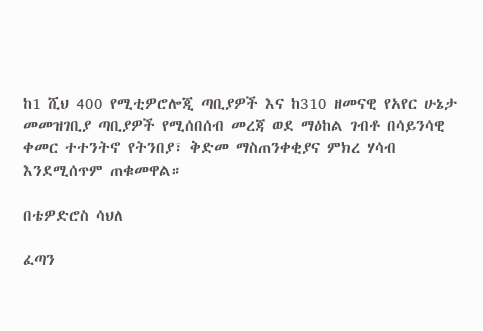ከ1 ሺህ 400 የሚቲዎሮሎጂ ጣቢያዎች እና ከ310 ዘመናዊ የአየር ሁኔታ መመዝገቢያ ጣቢያዎች የሚሰበሰብ መረጃ ወደ ማዕከል ገብቶ በሳይንሳዊ ቀመር ተተንትኖ የትንበያ፣ ቅድመ ማስጠንቀቂያና ምክረ ሃሳብ እንደሚሰጥም ጠቁመዋል።

በቴዎድሮስ ሳህለ

ፈጣን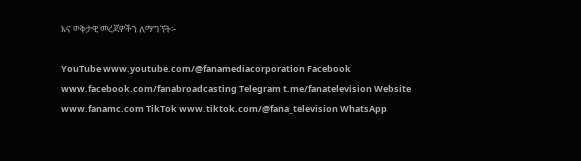እና ወቅታዊ መረጃዎችን ለማግኘት፡-

YouTube www.youtube.com/@fanamediacorporation Facebook www.facebook.com/fanabroadcasting Telegram t.me/fanatelevision Website www.fanamc.com TikTok www.tiktok.com/@fana_television WhatsApp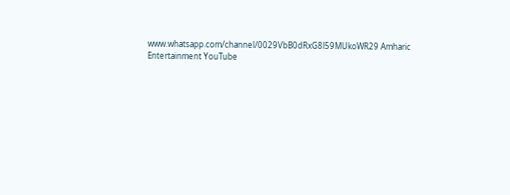www.whatsapp.com/channel/0029VbB0dRxG8l59MUkoWR29 Amharic Entertainment YouTube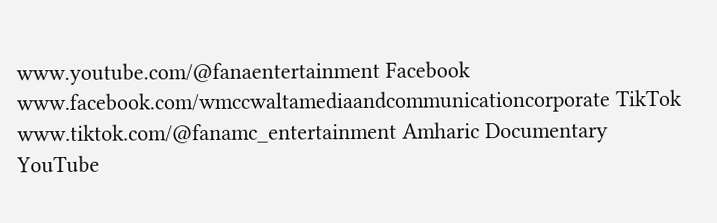www.youtube.com/@fanaentertainment Facebook www.facebook.com/wmccwaltamediaandcommunicationcorporate TikTok www.tiktok.com/@fanamc_entertainment Amharic Documentary YouTube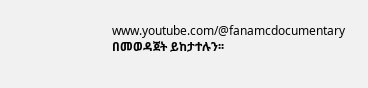www.youtube.com/@fanamcdocumentary በመወዳጀት ይከታተሉን፡፡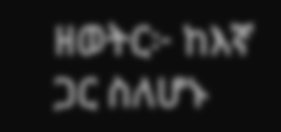ዘወትር፦ ከእኛ ጋር ስለሆኑ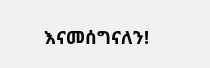እናመሰግናለን!